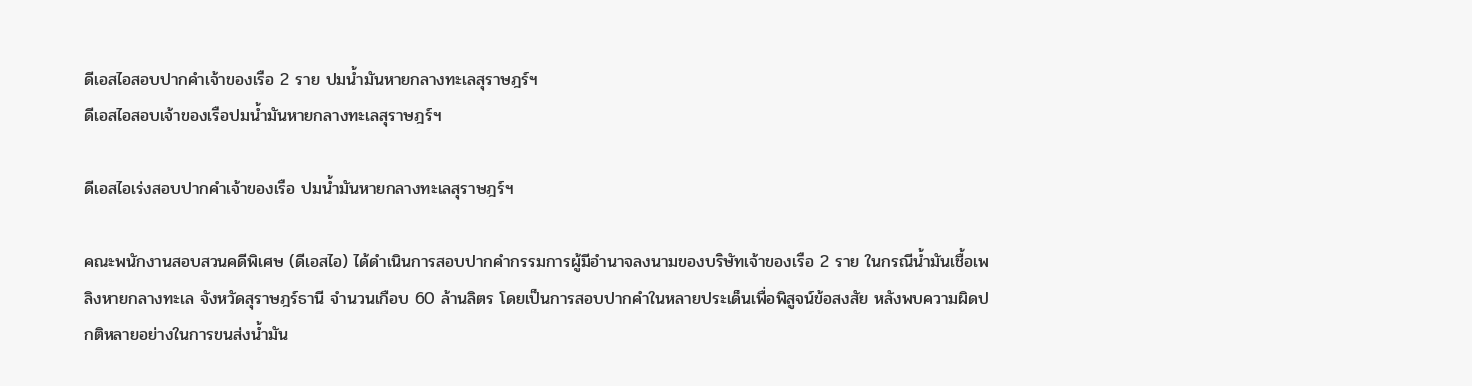ดีเอสไอสอบปากคำเจ้าของเรือ 2 ราย ปมน้ำมันหายกลางทะเลสุราษฎร์ฯ
ดีเอสไอสอบเจ้าของเรือปมน้ำมันหายกลางทะเลสุราษฎร์ฯ

ดีเอสไอเร่งสอบปากคำเจ้าของเรือ ปมน้ำมันหายกลางทะเลสุราษฎร์ฯ

คณะพนักงานสอบสวนคดีพิเศษ (ดีเอสไอ) ได้ดำเนินการสอบปากคำกรรมการผู้มีอำนาจลงนามของบริษัทเจ้าของเรือ 2 ราย ในกรณีน้ำมันเชื้อเพลิงหายกลางทะเล จังหวัดสุราษฎร์ธานี จำนวนเกือบ 60 ล้านลิตร โดยเป็นการสอบปากคำในหลายประเด็นเพื่อพิสูจน์ข้อสงสัย หลังพบความผิดปกติหลายอย่างในการขนส่งน้ำมัน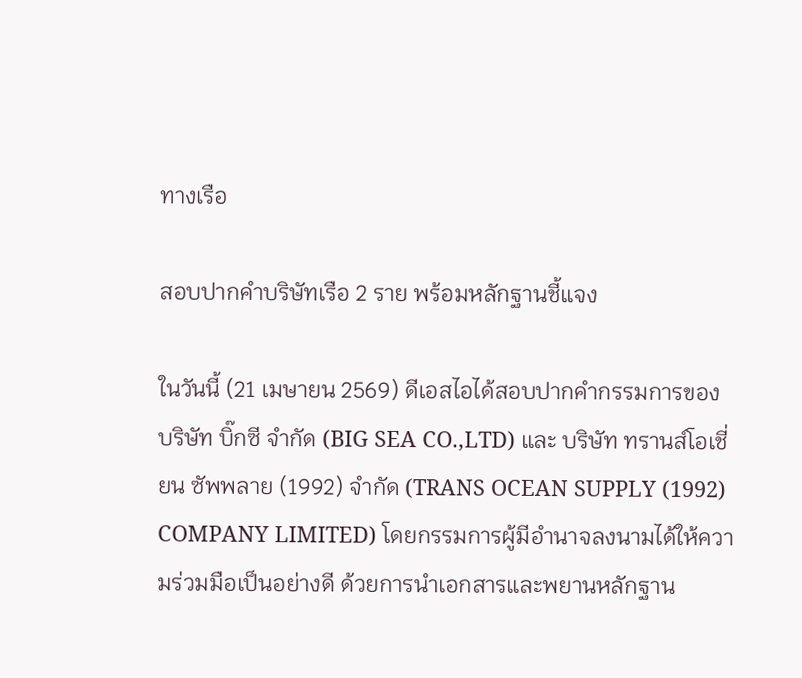ทางเรือ

สอบปากคำบริษัทเรือ 2 ราย พร้อมหลักฐานชี้แจง

ในวันนี้ (21 เมษายน 2569) ดีเอสไอได้สอบปากคำกรรมการของ บริษัท บิ๊กซี จำกัด (BIG SEA CO.,LTD) และ บริษัท ทรานส์โอเชี่ยน ซัพพลาย (1992) จำกัด (TRANS OCEAN SUPPLY (1992) COMPANY LIMITED) โดยกรรมการผู้มีอำนาจลงนามได้ให้ความร่วมมือเป็นอย่างดี ด้วยการนำเอกสารและพยานหลักฐาน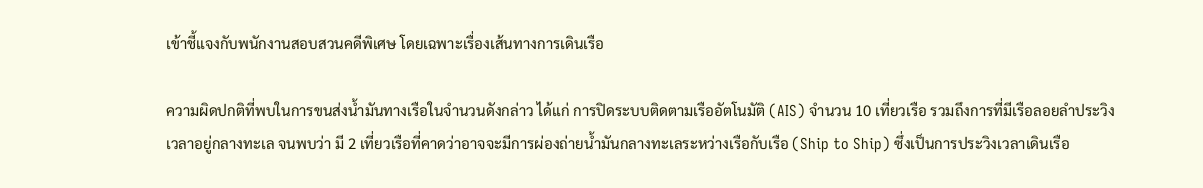เข้าชี้แจงกับพนักงานสอบสวนคดีพิเศษ โดยเฉพาะเรื่องเส้นทางการเดินเรือ

ความผิดปกติที่พบในการขนส่งน้ำมันทางเรือในจำนวนดังกล่าว ได้แก่ การปิดระบบติดตามเรืออัตโนมัติ (AIS) จำนวน 10 เที่ยวเรือ รวมถึงการที่มีเรือลอยลำประวิงเวลาอยู่กลางทะเล จนพบว่า มี 2 เที่ยวเรือที่คาดว่าอาจจะมีการผ่องถ่ายน้ำมันกลางทะเลระหว่างเรือกับเรือ (Ship to Ship) ซึ่งเป็นการประวิงเวลาเดินเรือ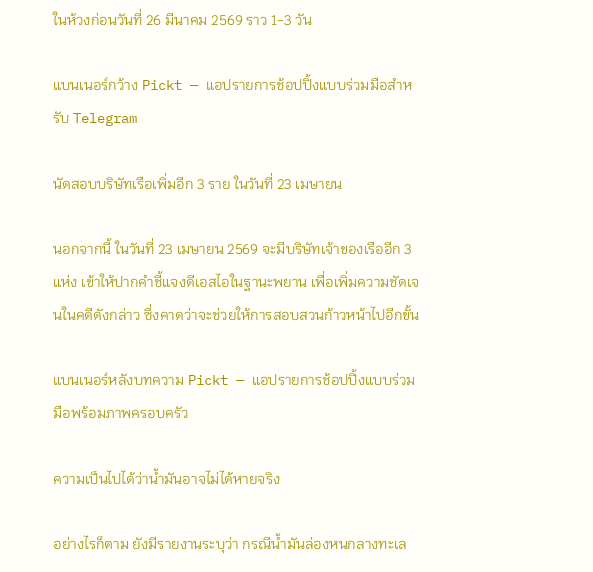ในห้วงก่อนวันที่ 26 มีนาคม 2569 ราว 1-3 วัน

แบนเนอร์กว้าง Pickt — แอปรายการช้อปปิ้งแบบร่วมมือสำหรับ Telegram

นัดสอบบริษัทเรือเพิ่มอีก 3 ราย ในวันที่ 23 เมษายน

นอกจากนี้ ในวันที่ 23 เมษายน 2569 จะมีบริษัทเจ้าของเรืออีก 3 แห่ง เข้าให้ปากคำชี้แจงดีเอสไอในฐานะพยาน เพื่อเพิ่มความชัดเจนในคดีดังกล่าว ซึ่งคาดว่าจะช่วยให้การสอบสวนก้าวหน้าไปอีกขั้น

แบนเนอร์หลังบทความ Pickt — แอปรายการช้อปปิ้งแบบร่วมมือพร้อมภาพครอบครัว

ความเป็นไปได้ว่าน้ำมันอาจไม่ได้หายจริง

อย่างไรก็ตาม ยังมีรายงานระบุว่า กรณีน้ำมันล่องหนกลางทะเล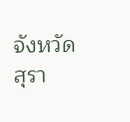จังหวัดสุรา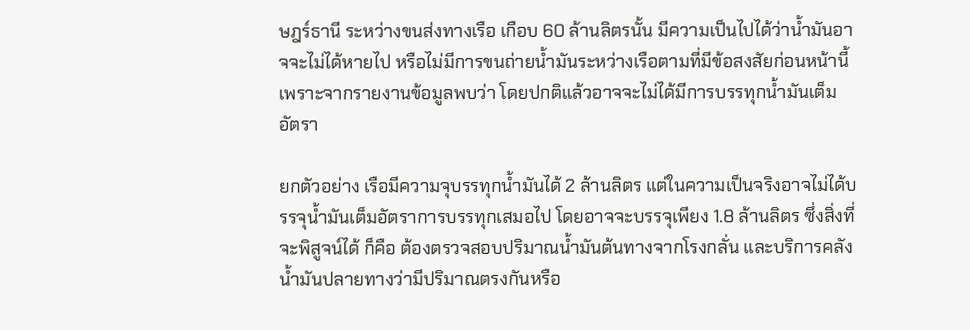ษฎร์ธานี ระหว่างขนส่งทางเรือ เกือบ 60 ล้านลิตรนั้น มีความเป็นไปได้ว่าน้ำมันอาจจะไม่ได้หายไป หรือไม่มีการขนถ่ายน้ำมันระหว่างเรือตามที่มีข้อสงสัยก่อนหน้านี้ เพราะจากรายงานข้อมูลพบว่า โดยปกติแล้วอาจจะไม่ได้มีการบรรทุกน้ำมันเต็มอัตรา

ยกตัวอย่าง เรือมีความจุบรรทุกน้ำมันได้ 2 ล้านลิตร แต่ในความเป็นจริงอาจไม่ได้บรรจุน้ำมันเต็มอัตราการบรรทุกเสมอไป โดยอาจจะบรรจุเพียง 1.8 ล้านลิตร ซึ่งสิ่งที่จะพิสูจน์ได้ ก็คือ ต้องตรวจสอบปริมาณน้ำมันต้นทางจากโรงกลั่น และบริการคลังน้ำมันปลายทางว่ามีปริมาณตรงกันหรือ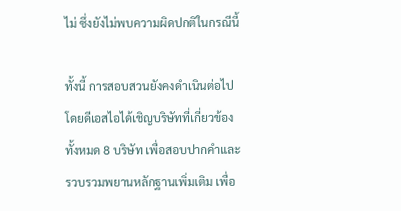ไม่ ซึ่งยังไม่พบความผิดปกติในกรณีนี้

ทั้งนี้ การสอบสวนยังคงดำเนินต่อไป โดยดีเอสไอได้เชิญบริษัทที่เกี่ยวข้องทั้งหมด 8 บริษัท เพื่อสอบปากคำและรวบรวมพยานหลักฐานเพิ่มเติม เพื่อ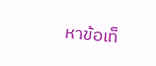หาข้อเท็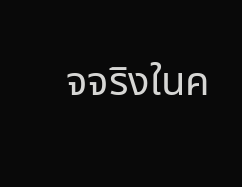จจริงในค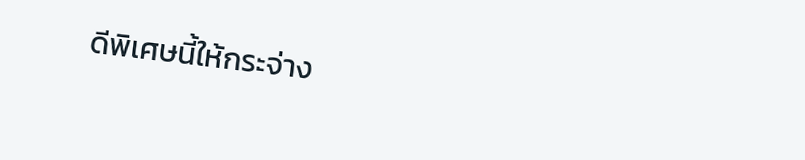ดีพิเศษนี้ให้กระจ่าง